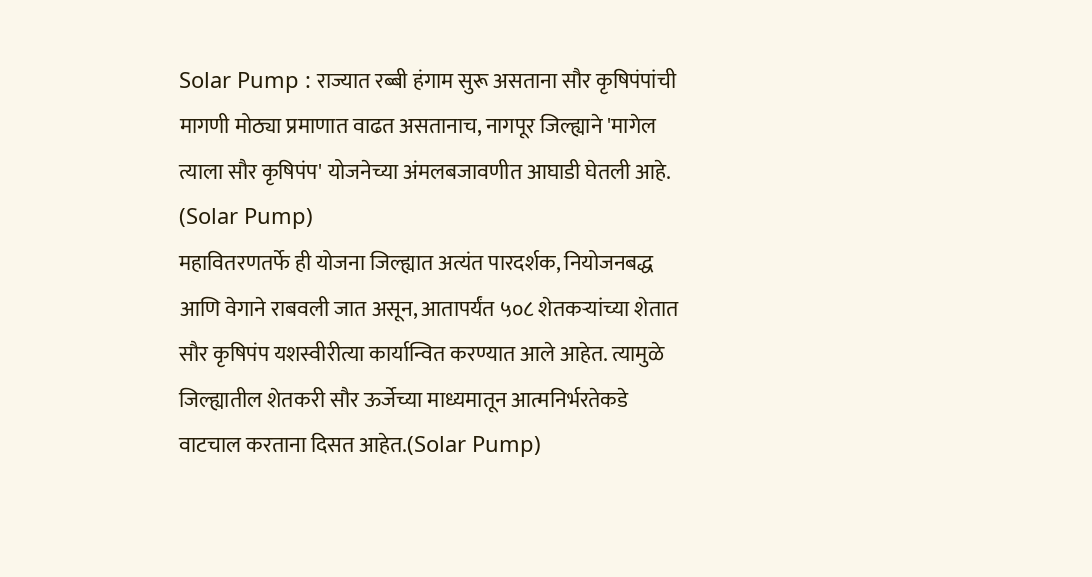Solar Pump : राज्यात रब्बी हंगाम सुरू असताना सौर कृषिपंपांची मागणी मोठ्या प्रमाणात वाढत असतानाच, नागपूर जिल्ह्याने 'मागेल त्याला सौर कृषिपंप' योजनेच्या अंमलबजावणीत आघाडी घेतली आहे. (Solar Pump)
महावितरणतर्फे ही योजना जिल्ह्यात अत्यंत पारदर्शक, नियोजनबद्ध आणि वेगाने राबवली जात असून, आतापर्यंत ५०८ शेतकऱ्यांच्या शेतात सौर कृषिपंप यशस्वीरीत्या कार्यान्वित करण्यात आले आहेत. त्यामुळे जिल्ह्यातील शेतकरी सौर ऊर्जेच्या माध्यमातून आत्मनिर्भरतेकडे वाटचाल करताना दिसत आहेत.(Solar Pump)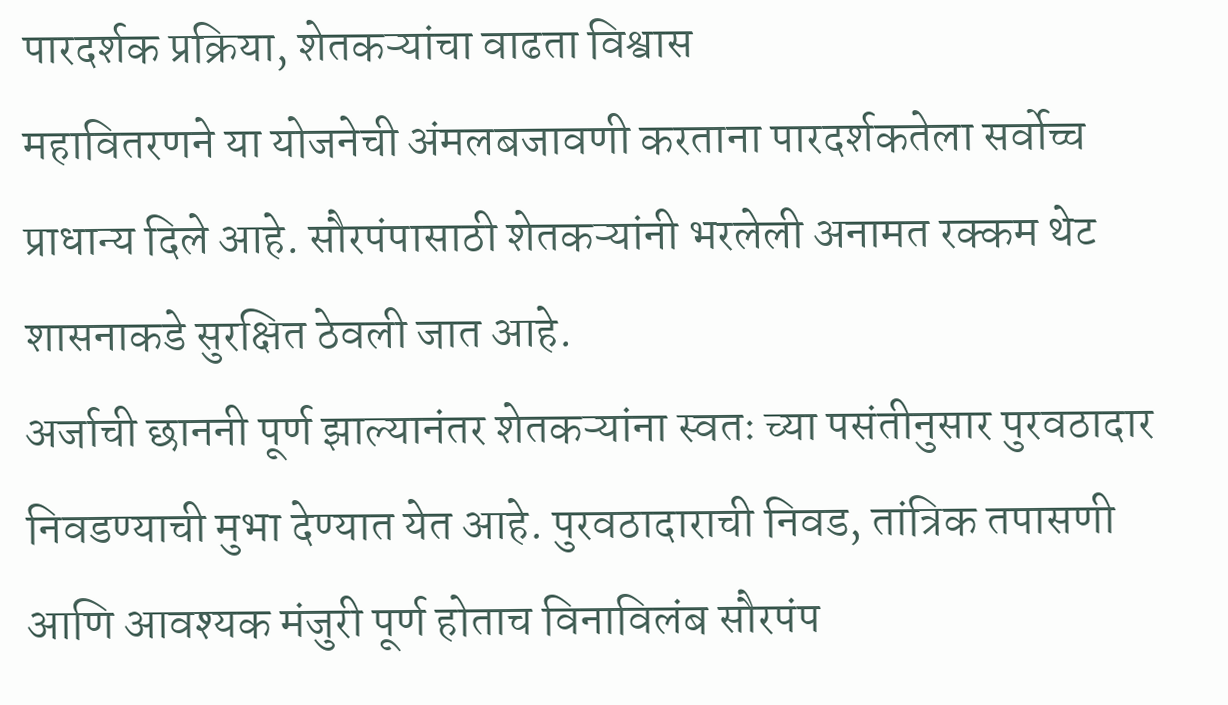पारदर्शक प्रक्रिया, शेतकऱ्यांचा वाढता विश्वास
महावितरणने या योजनेची अंमलबजावणी करताना पारदर्शकतेला सर्वोच्च प्राधान्य दिले आहे. सौरपंपासाठी शेतकऱ्यांनी भरलेली अनामत रक्कम थेट शासनाकडे सुरक्षित ठेवली जात आहे.
अर्जाची छाननी पूर्ण झाल्यानंतर शेतकऱ्यांना स्वतः च्या पसंतीनुसार पुरवठादार निवडण्याची मुभा देण्यात येत आहे. पुरवठादाराची निवड, तांत्रिक तपासणी आणि आवश्यक मंजुरी पूर्ण होताच विनाविलंब सौरपंप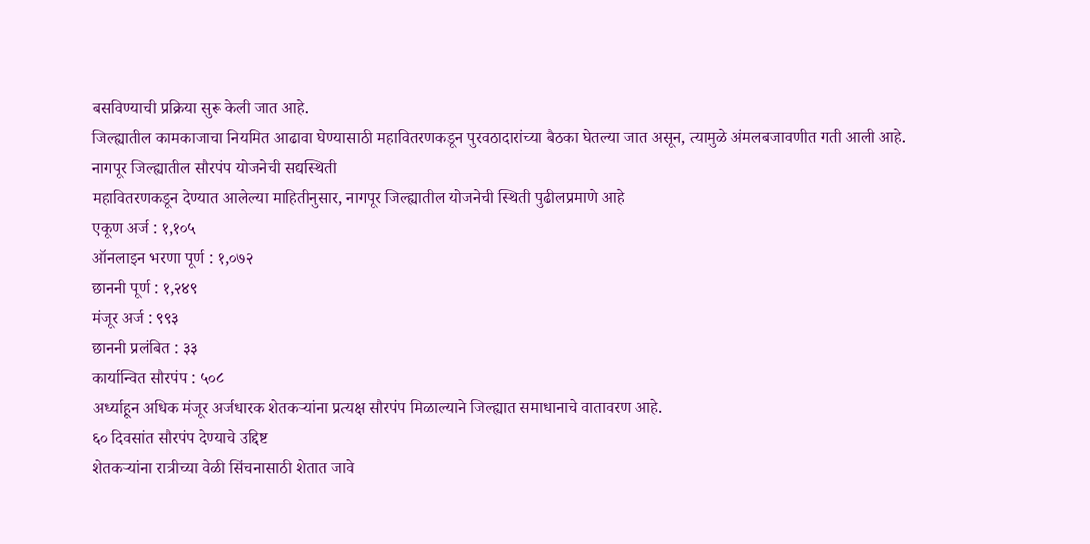बसविण्याची प्रक्रिया सुरू केली जात आहे.
जिल्ह्यातील कामकाजाचा नियमित आढावा घेण्यासाठी महावितरणकडून पुरवठादारांच्या बैठका घेतल्या जात असून, त्यामुळे अंमलबजावणीत गती आली आहे.
नागपूर जिल्ह्यातील सौरपंप योजनेची सद्यस्थिती
महावितरणकडून देण्यात आलेल्या माहितीनुसार, नागपूर जिल्ह्यातील योजनेची स्थिती पुढीलप्रमाणे आहे
एकूण अर्ज : १,१०५
ऑनलाइन भरणा पूर्ण : १,०७२
छाननी पूर्ण : १,२४९
मंजूर अर्ज : ९९३
छाननी प्रलंबित : ३३
कार्यान्वित सौरपंप : ५०८
अर्ध्याहून अधिक मंजूर अर्जधारक शेतकऱ्यांना प्रत्यक्ष सौरपंप मिळाल्याने जिल्ह्यात समाधानाचे वातावरण आहे.
६० दिवसांत सौरपंप देण्याचे उद्दिष्ट
शेतकऱ्यांना रात्रीच्या वेळी सिंचनासाठी शेतात जावे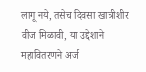लागू नये, तसेच दिवसा खात्रीशीर वीज मिळावी, या उद्देशाने महावितरणने अर्ज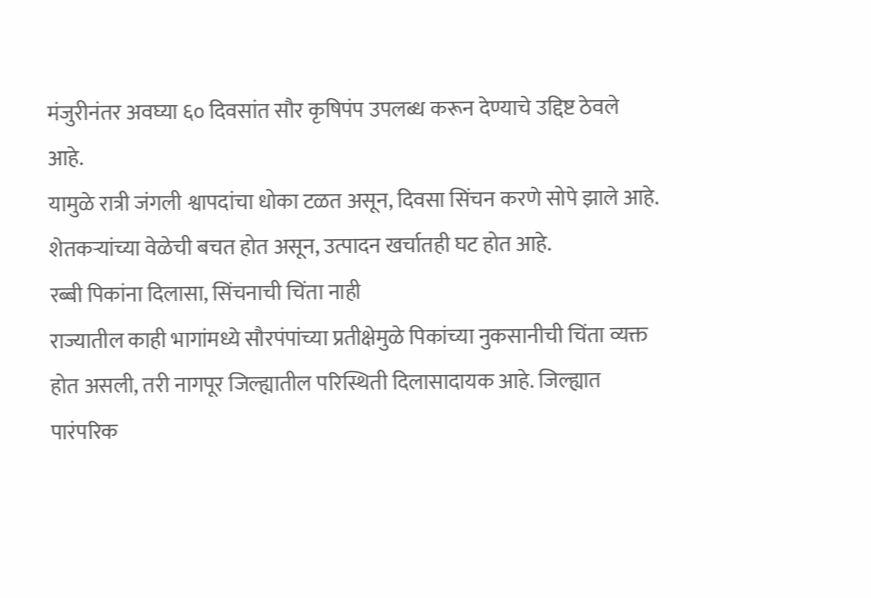मंजुरीनंतर अवघ्या ६० दिवसांत सौर कृषिपंप उपलब्ध करून देण्याचे उद्दिष्ट ठेवले आहे.
यामुळे रात्री जंगली श्वापदांचा धोका टळत असून, दिवसा सिंचन करणे सोपे झाले आहे. शेतकऱ्यांच्या वेळेची बचत होत असून, उत्पादन खर्चातही घट होत आहे.
रब्बी पिकांना दिलासा, सिंचनाची चिंता नाही
राज्यातील काही भागांमध्ये सौरपंपांच्या प्रतीक्षेमुळे पिकांच्या नुकसानीची चिंता व्यक्त होत असली, तरी नागपूर जिल्ह्यातील परिस्थिती दिलासादायक आहे. जिल्ह्यात पारंपरिक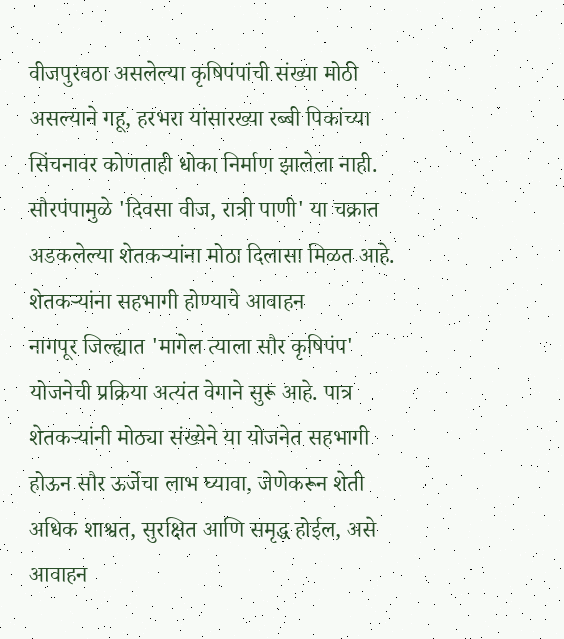वीजपुरवठा असलेल्या कृषिपंपांची संख्या मोठी असल्याने गहू, हरभरा यांसारख्या रब्बी पिकांच्या सिंचनावर कोणताही धोका निर्माण झालेला नाही.
सौरपंपामुळे 'दिवसा वीज, रात्री पाणी' या चक्रात अडकलेल्या शेतकऱ्यांना मोठा दिलासा मिळत आहे.
शेतकऱ्यांना सहभागी होण्याचे आवाहन
नागपूर जिल्ह्यात 'मागेल त्याला सौर कृषिपंप' योजनेची प्रक्रिया अत्यंत वेगाने सुरू आहे. पात्र शेतकऱ्यांनी मोठ्या संख्येने या योजनेत सहभागी होऊन सौर ऊर्जेचा लाभ घ्यावा, जेणेकरून शेती अधिक शाश्वत, सुरक्षित आणि समृद्ध होईल, असे आवाहन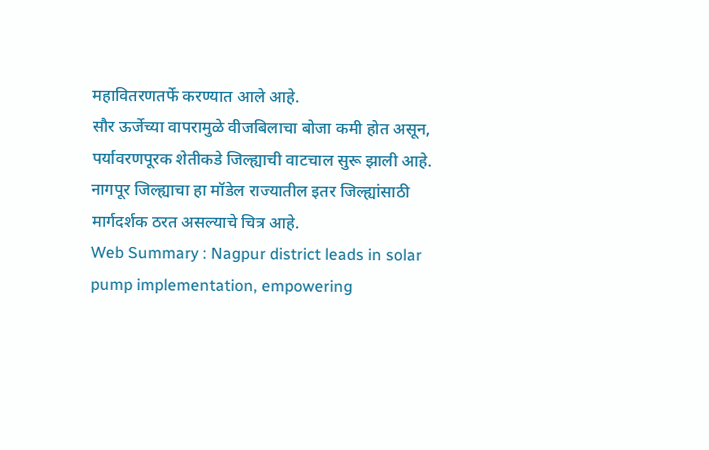महावितरणतर्फे करण्यात आले आहे.
सौर ऊर्जेच्या वापरामुळे वीजबिलाचा बोजा कमी होत असून, पर्यावरणपूरक शेतीकडे जिल्ह्याची वाटचाल सुरू झाली आहे. नागपूर जिल्ह्याचा हा मॉडेल राज्यातील इतर जिल्ह्यांसाठी मार्गदर्शक ठरत असल्याचे चित्र आहे.
Web Summary : Nagpur district leads in solar pump implementation, empowering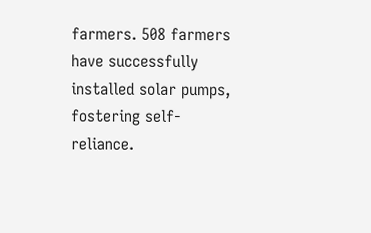farmers. 508 farmers have successfully installed solar pumps, fostering self-reliance.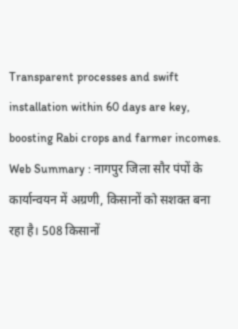Transparent processes and swift installation within 60 days are key, boosting Rabi crops and farmer incomes.
Web Summary : नागपुर जिला सौर पंपों के कार्यान्वयन में अग्रणी, किसानों को सशक्त बना रहा है। 508 किसानों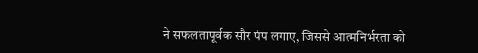ने सफलतापूर्वक सौर पंप लगाए, जिससे आत्मनिर्भरता को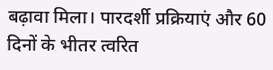बढ़ावा मिला। पारदर्शी प्रक्रियाएं और 60 दिनों के भीतर त्वरित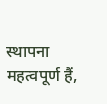स्थापना महत्वपूर्ण हैं,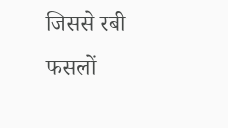जिससे रबी फसलों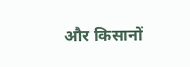और किसानों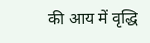की आय में वृद्धि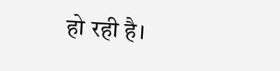हो रही है।